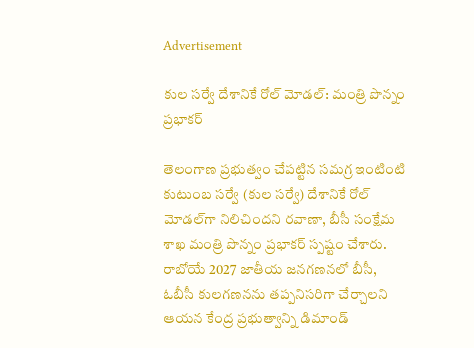Advertisement

కుల సర్వే దేశానికే రోల్ మోడల్: మంత్రి పొన్నం ప్రభాకర్

తెలంగాణ ప్రభుత్వం చేపట్టిన సమగ్ర ఇంటింటి కుటుంబ సర్వే (కుల సర్వే) దేశానికే రోల్ మోడల్‌గా నిలిచిందని రవాణా, బీసీ సంక్షేమ శాఖ మంత్రి పొన్నం ప్రభాకర్ స్పష్టం చేశారు. రాబోయే 2027 జాతీయ జనగణనలో బీసీ, ఓబీసీ కులగణనను తప్పనిసరిగా చేర్చాలని ఆయన కేంద్ర ప్రభుత్వాన్ని డిమాండ్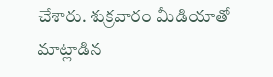చేశారు. శుక్రవారం మీడియాతో మాట్లాడిన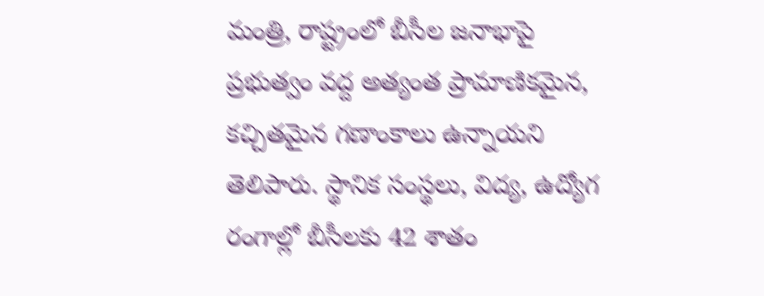మంత్రి, రాష్ట్రంలో బీసీల జనాభాపై ప్రభుత్వం వద్ద అత్యంత ప్రామాణికమైన, కచ్చితమైన గణాంకాలు ఉన్నాయని తెలిపారు. స్థానిక సంస్థలు, విద్య, ఉద్యోగ రంగాల్లో బీసీలకు 42 శాతం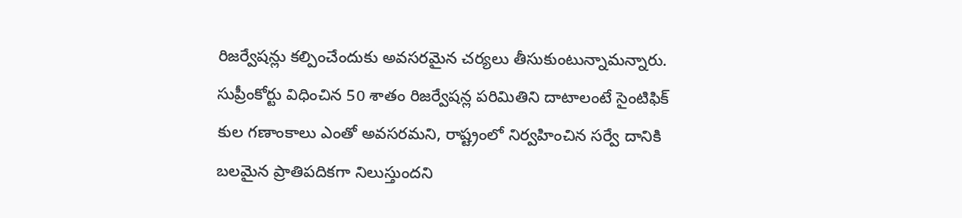రిజర్వేషన్లు కల్పించేందుకు అవసరమైన చర్యలు తీసుకుంటున్నామన్నారు. సుప్రీంకోర్టు విధించిన 50 శాతం రిజర్వేషన్ల పరిమితిని దాటాలంటే సైంటిఫిక్ కుల గణాంకాలు ఎంతో అవసరమని, రాష్ట్రంలో నిర్వహించిన సర్వే దానికి బలమైన ప్రాతిపదికగా నిలుస్తుందని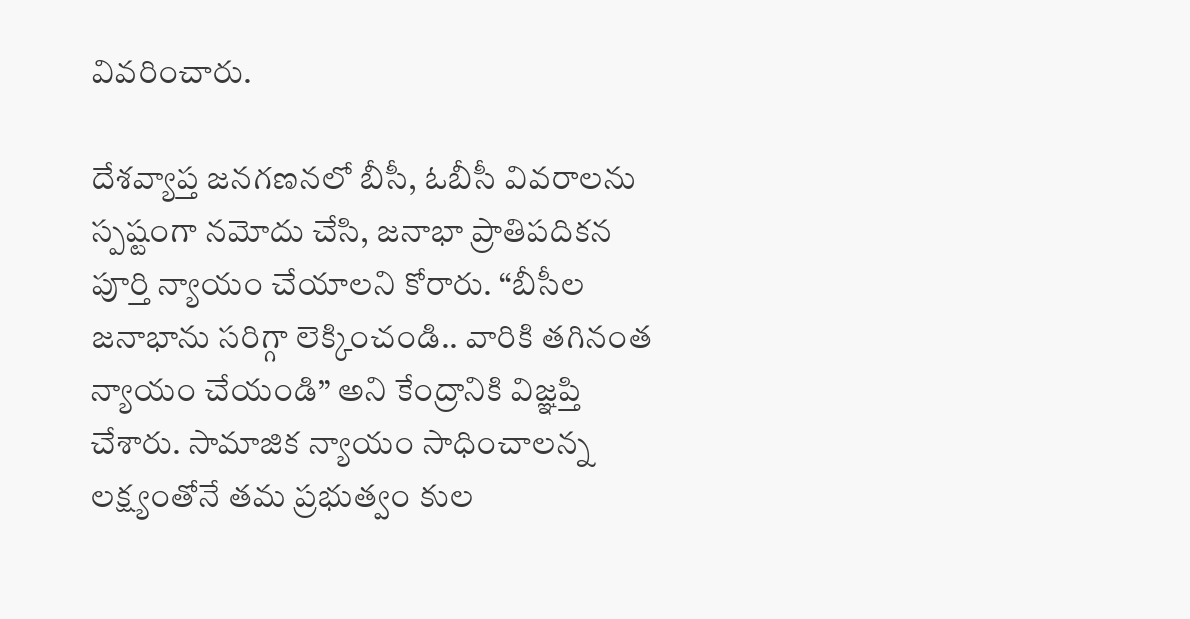వివరించారు.

దేశవ్యాప్త జనగణనలో బీసీ, ఓబీసీ వివరాలను స్పష్టంగా నమోదు చేసి, జనాభా ప్రాతిపదికన పూర్తి న్యాయం చేయాలని కోరారు. “బీసీల జనాభాను సరిగ్గా లెక్కించండి.. వారికి తగినంత న్యాయం చేయండి” అని కేంద్రానికి విజ్ఞప్తి చేశారు. సామాజిక న్యాయం సాధించాలన్న లక్ష్యంతోనే తమ ప్రభుత్వం కుల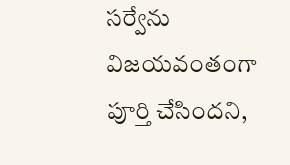సర్వేను విజయవంతంగా పూర్తి చేసిందని,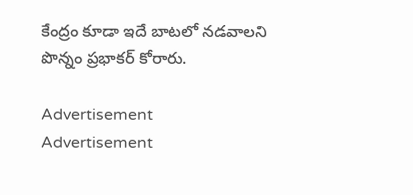కేంద్రం కూడా ఇదే బాటలో నడవాలని పొన్నం ప్రభాకర్ కోరారు.

Advertisement
Advertisement